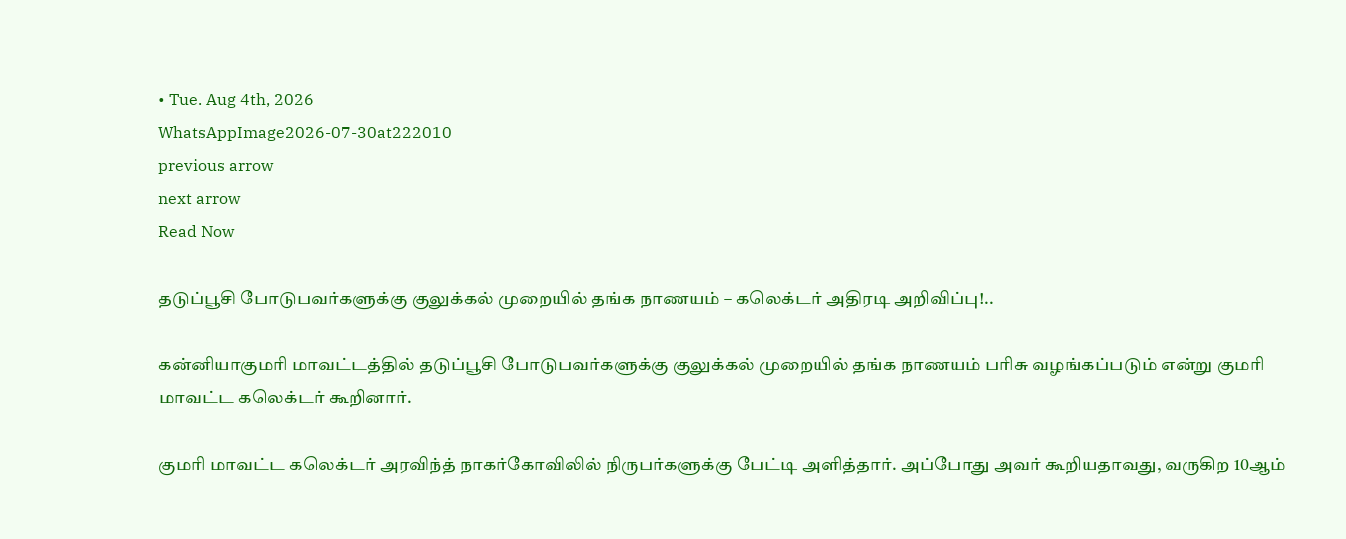• Tue. Aug 4th, 2026
WhatsAppImage2026-07-30at222010
previous arrow
next arrow
Read Now

தடுப்பூசி போடுபவர்களுக்கு குலுக்கல் முறையில் தங்க நாணயம் – கலெக்டர் அதிரடி அறிவிப்பு!..

கன்னியாகுமரி மாவட்டத்தில் தடுப்பூசி போடுபவர்களுக்கு குலுக்கல் முறையில் தங்க நாணயம் பரிசு வழங்கப்படும் என்று குமரி மாவட்ட கலெக்டர் கூறினார்.

குமரி மாவட்ட கலெக்டர் அரவிந்த் நாகர்கோவிலில் நிருபர்களுக்கு பேட்டி அளித்தார். அப்போது அவர் கூறியதாவது, வருகிற 10ஆம்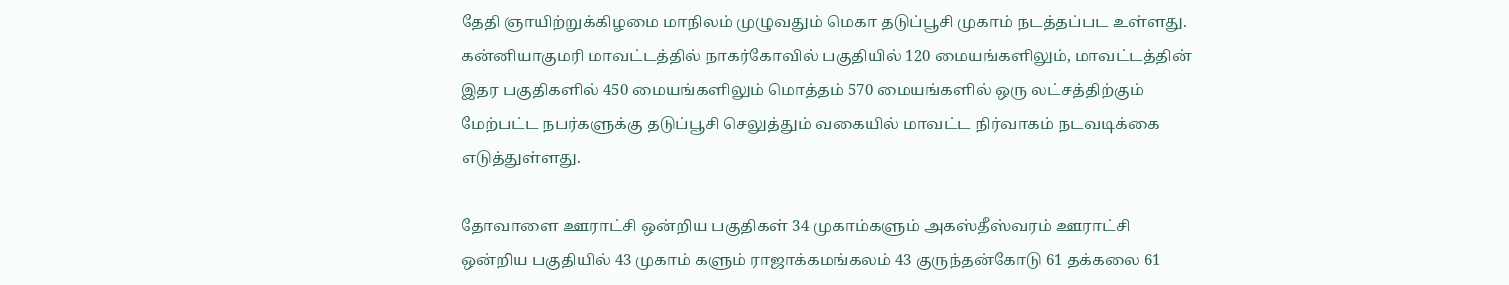தேதி ஞாயிற்றுக்கிழமை மாநிலம் முழுவதும் மெகா தடுப்பூசி முகாம் நடத்தப்பட உள்ளது. கன்னியாகுமரி மாவட்டத்தில் நாகர்கோவில் பகுதியில் 120 மையங்களிலும், மாவட்டத்தின் இதர பகுதிகளில் 450 மையங்களிலும் மொத்தம் 570 மையங்களில் ஒரு லட்சத்திற்கும் மேற்பட்ட நபர்களுக்கு தடுப்பூசி செலுத்தும் வகையில் மாவட்ட நிர்வாகம் நடவடிக்கை எடுத்துள்ளது.

தோவாளை ஊராட்சி ஒன்றிய பகுதிகள் 34 முகாம்களும் அகஸ்தீஸ்வரம் ஊராட்சி ஒன்றிய பகுதியில் 43 முகாம் களும் ராஜாக்கமங்கலம் 43 குருந்தன்கோடு 61 தக்கலை 61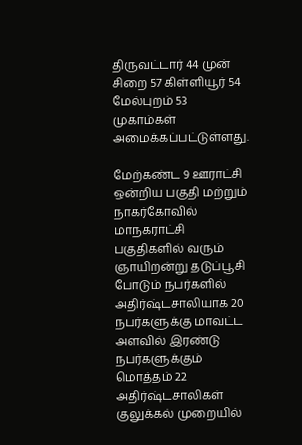திருவட்டார் 44 முன் சிறை 57 கிள்ளியூர் 54 மேல்புறம் 53 முகாம்கள் அமைக்கப்பட்டுள்ளது.

மேற்கண்ட 9 ஊராட்சி ஒன்றிய பகுதி மற்றும் நாகர்கோவில் மாநகராட்சி பகுதிகளில் வரும் ஞாயிறன்று தடுப்பூசி போடும் நபர்களில் அதிர்ஷ்டசாலியாக 20 நபர்களுக்கு மாவட்ட அளவில் இரண்டு நபர்களுக்கும் மொத்தம் 22 அதிர்ஷ்டசாலிகள் குலுக்கல் முறையில்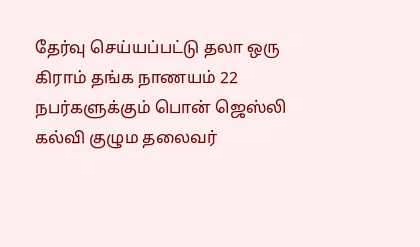தேர்வு செய்யப்பட்டு தலா ஒரு கிராம் தங்க நாணயம் 22 நபர்களுக்கும் பொன் ஜெஸ்லி கல்வி குழும தலைவர்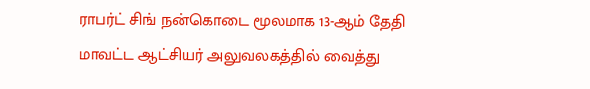ராபர்ட் சிங் நன்கொடை மூலமாக 13-ஆம் தேதி மாவட்ட ஆட்சியர் அலுவலகத்தில் வைத்து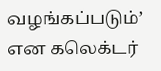வழங்கப்படும்’ என கலெக்டர்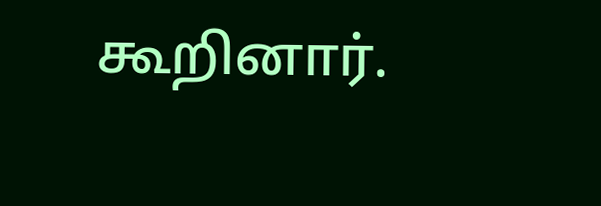கூறினார்.